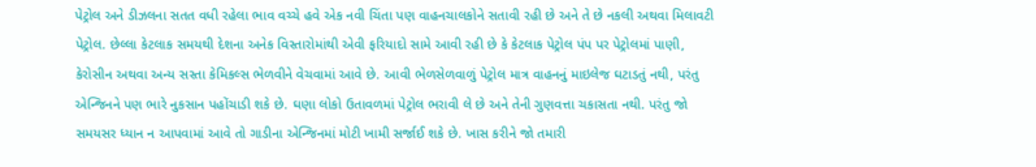પેટ્રોલ અને ડીઝલના સતત વધી રહેલા ભાવ વચ્ચે હવે એક નવી ચિંતા પણ વાહનચાલકોને સતાવી રહી છે અને તે છે નકલી અથવા મિલાવટી પેટ્રોલ. છેલ્લા કેટલાક સમયથી દેશના અનેક વિસ્તારોમાંથી એવી ફરિયાદો સામે આવી રહી છે કે કેટલાક પેટ્રોલ પંપ પર પેટ્રોલમાં પાણી, કેરોસીન અથવા અન્ય સસ્તા કેમિકલ્સ ભેળવીને વેચવામાં આવે છે. આવી ભેળસેળવાળું પેટ્રોલ માત્ર વાહનનું માઇલેજ ઘટાડતું નથી, પરંતુ એન્જિનને પણ ભારે નુકસાન પહોંચાડી શકે છે. ઘણા લોકો ઉતાવળમાં પેટ્રોલ ભરાવી લે છે અને તેની ગુણવત્તા ચકાસતા નથી. પરંતુ જો સમયસર ધ્યાન ન આપવામાં આવે તો ગાડીના એન્જિનમાં મોટી ખામી સર્જાઈ શકે છે. ખાસ કરીને જો તમારી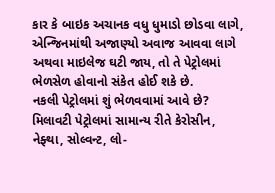કાર કે બાઇક અચાનક વધુ ધુમાડો છોડવા લાગે, એન્જિનમાંથી અજાણ્યો અવાજ આવવા લાગે અથવા માઇલેજ ઘટી જાય, તો તે પેટ્રોલમાં ભેળસેળ હોવાનો સંકેત હોઈ શકે છે.
નકલી પેટ્રોલમાં શું ભેળવવામાં આવે છે?
મિલાવટી પેટ્રોલમાં સામાન્ય રીતે કેરોસીન, નેફ્થા, સોલ્વન્ટ, લો-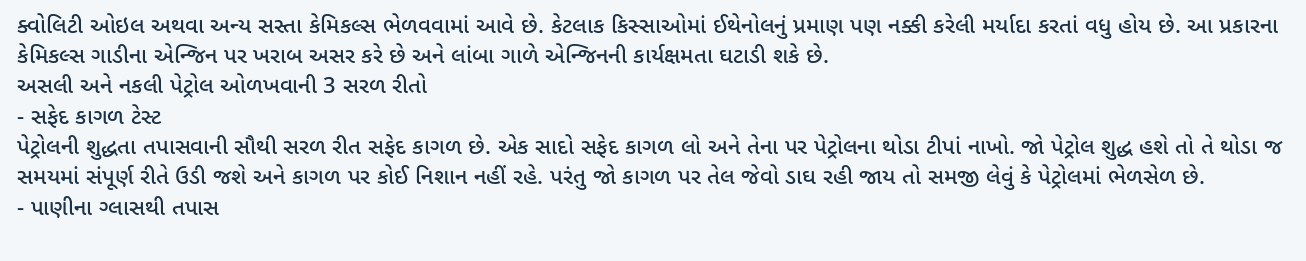ક્વોલિટી ઓઇલ અથવા અન્ય સસ્તા કેમિકલ્સ ભેળવવામાં આવે છે. કેટલાક કિસ્સાઓમાં ઈથેનોલનું પ્રમાણ પણ નક્કી કરેલી મર્યાદા કરતાં વધુ હોય છે. આ પ્રકારના કેમિકલ્સ ગાડીના એન્જિન પર ખરાબ અસર કરે છે અને લાંબા ગાળે એન્જિનની કાર્યક્ષમતા ઘટાડી શકે છે.
અસલી અને નકલી પેટ્રોલ ઓળખવાની 3 સરળ રીતો
- સફેદ કાગળ ટેસ્ટ
પેટ્રોલની શુદ્ધતા તપાસવાની સૌથી સરળ રીત સફેદ કાગળ છે. એક સાદો સફેદ કાગળ લો અને તેના પર પેટ્રોલના થોડા ટીપાં નાખો. જો પેટ્રોલ શુદ્ધ હશે તો તે થોડા જ સમયમાં સંપૂર્ણ રીતે ઉડી જશે અને કાગળ પર કોઈ નિશાન નહીં રહે. પરંતુ જો કાગળ પર તેલ જેવો ડાઘ રહી જાય તો સમજી લેવું કે પેટ્રોલમાં ભેળસેળ છે.
- પાણીના ગ્લાસથી તપાસ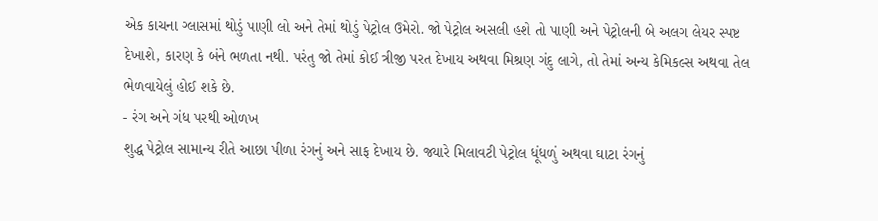એક કાચના ગ્લાસમાં થોડું પાણી લો અને તેમાં થોડું પેટ્રોલ ઉમેરો. જો પેટ્રોલ અસલી હશે તો પાણી અને પેટ્રોલની બે અલગ લેયર સ્પષ્ટ દેખાશે, કારણ કે બંને ભળતા નથી. પરંતુ જો તેમાં કોઈ ત્રીજી પરત દેખાય અથવા મિશ્રણ ગંદુ લાગે, તો તેમાં અન્ય કેમિકલ્સ અથવા તેલ ભેળવાયેલું હોઈ શકે છે.
- રંગ અને ગંધ પરથી ઓળખ
શુદ્ધ પેટ્રોલ સામાન્ય રીતે આછા પીળા રંગનું અને સાફ દેખાય છે. જ્યારે મિલાવટી પેટ્રોલ ધૂંધળું અથવા ઘાટા રંગનું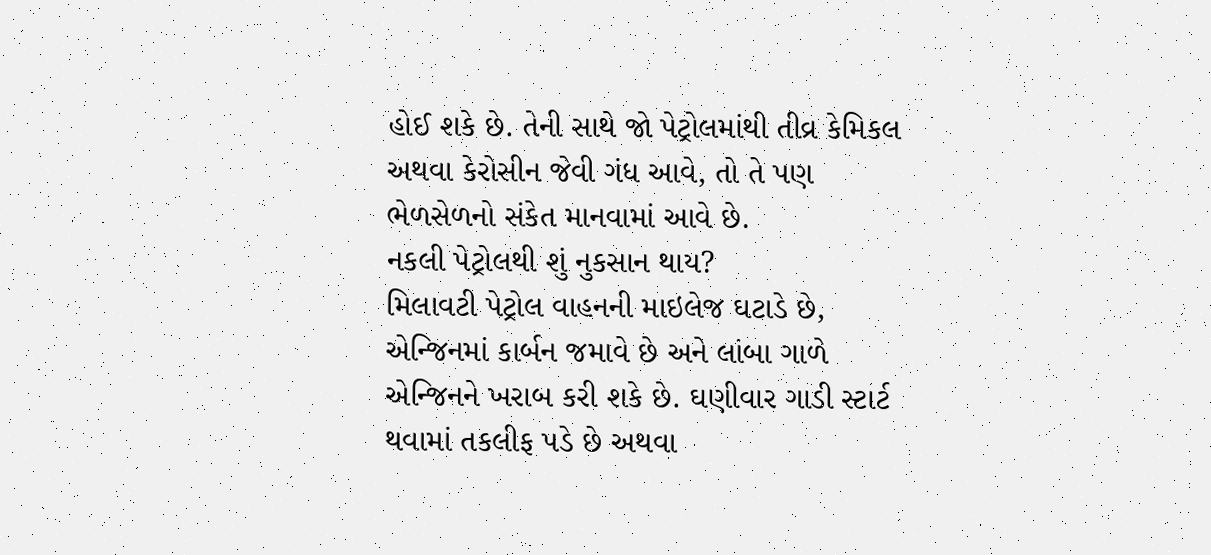હોઈ શકે છે. તેની સાથે જો પેટ્રોલમાંથી તીવ્ર કેમિકલ અથવા કેરોસીન જેવી ગંધ આવે, તો તે પણ ભેળસેળનો સંકેત માનવામાં આવે છે.
નકલી પેટ્રોલથી શું નુકસાન થાય?
મિલાવટી પેટ્રોલ વાહનની માઇલેજ ઘટાડે છે, એન્જિનમાં કાર્બન જમાવે છે અને લાંબા ગાળે એન્જિનને ખરાબ કરી શકે છે. ઘણીવાર ગાડી સ્ટાર્ટ થવામાં તકલીફ પડે છે અથવા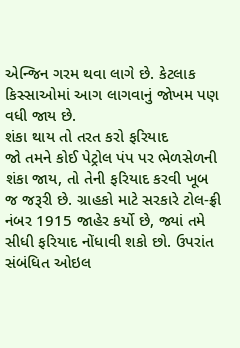એન્જિન ગરમ થવા લાગે છે. કેટલાક કિસ્સાઓમાં આગ લાગવાનું જોખમ પણ વધી જાય છે.
શંકા થાય તો તરત કરો ફરિયાદ
જો તમને કોઈ પેટ્રોલ પંપ પર ભેળસેળની શંકા જાય, તો તેની ફરિયાદ કરવી ખૂબ જ જરૂરી છે. ગ્રાહકો માટે સરકારે ટોલ-ફ્રી નંબર 1915 જાહેર કર્યો છે, જ્યાં તમે સીધી ફરિયાદ નોંધાવી શકો છો. ઉપરાંત સંબંધિત ઓઇલ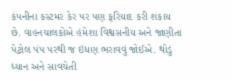કંપનીના કસ્ટમર કેર પર પણ ફરિયાદ કરી શકાય છે. વાહનચાલકોએ હંમેશા વિશ્વસનીય અને જાણીતા પેટ્રોલ પંપ પરથી જ ઇંધણ ભરાવવું જોઈએ. થોડું ધ્યાન અને સાવચેતી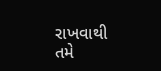રાખવાથી તમે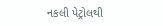નકલી પેટ્રોલથી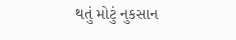થતું મોટું નુકસાન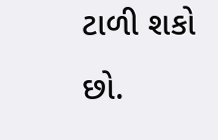ટાળી શકો છો.